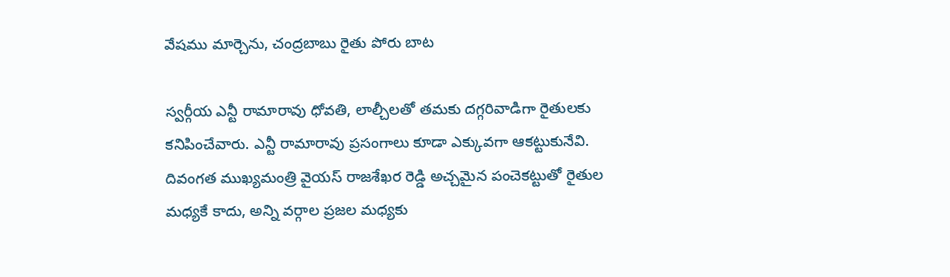వేషము మార్చెను, చంద్రబాబు రైతు పోరు బాట

స్వర్గీయ ఎన్టీ రామారావు ధోవతి, లాల్చీలతో తమకు దగ్గరివాడిగా రైతులకు కనిపించేవారు. ఎన్టీ రామారావు ప్రసంగాలు కూడా ఎక్కువగా ఆకట్టుకునేవి. దివంగత ముఖ్యమంత్రి వైయస్ రాజశేఖర రెడ్డి అచ్చమైన పంచెకట్టుతో రైతుల మధ్యకే కాదు, అన్ని వర్గాల ప్రజల మధ్యకు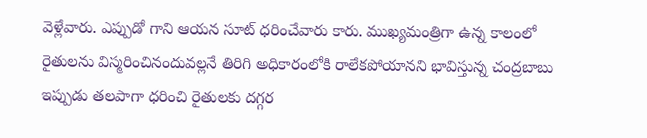వెళ్లేవారు. ఎప్పుడో గాని ఆయన సూట్ ధరించేవారు కారు. ముఖ్యమంత్రిగా ఉన్న కాలంలో రైతులను విస్మరించినందువల్లనే తిరిగి అధికారంలోకి రాలేకపోయానని భావిస్తున్న చంద్రబాబు ఇప్పుడు తలపాగా ధరించి రైతులకు దగ్గర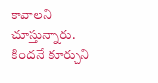కావాలని చూస్తున్నారు. కిందనే కూర్చుని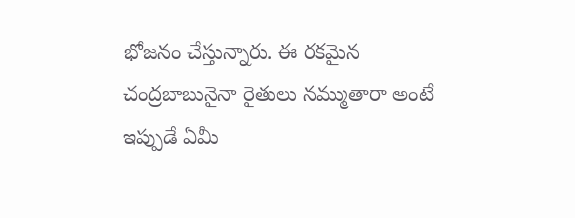భోజనం చేస్తున్నారు. ఈ రకమైన చంద్రబాబునైనా రైతులు నమ్ముతారా అంటే ఇప్పుడే ఏమీ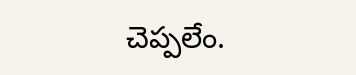చెప్పలేం.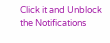Click it and Unblock the Notifications